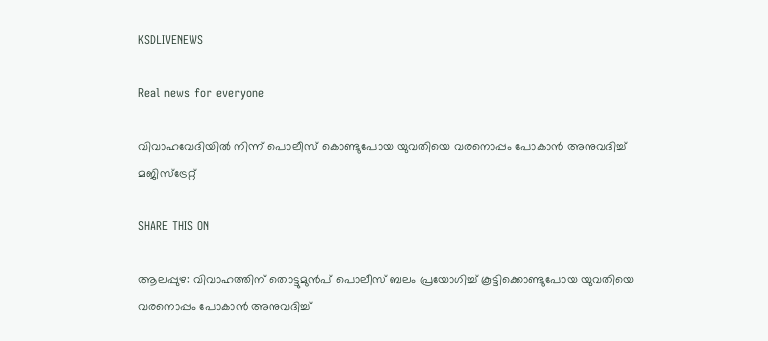KSDLIVENEWS

Real news for everyone

വിവാഹവേദിയില്‍ നിന്ന് പൊലീസ് കൊണ്ടുപോയ യുവതിയെ വരനൊപ്പം പോകാന്‍ അനുവദിച്ച്‌ മജിസ്‌ട്രേറ്റ്

SHARE THIS ON

ആലപ്പുഴ: വിവാഹത്തിന് തൊട്ടുമുന്‍പ് പൊലീസ് ബലം പ്രയോഗിച്ച്‌ കൂട്ടിക്കൊണ്ടുപോയ യുവതിയെ വരനൊപ്പം പോകാന്‍ അനുവദിച്ച്‌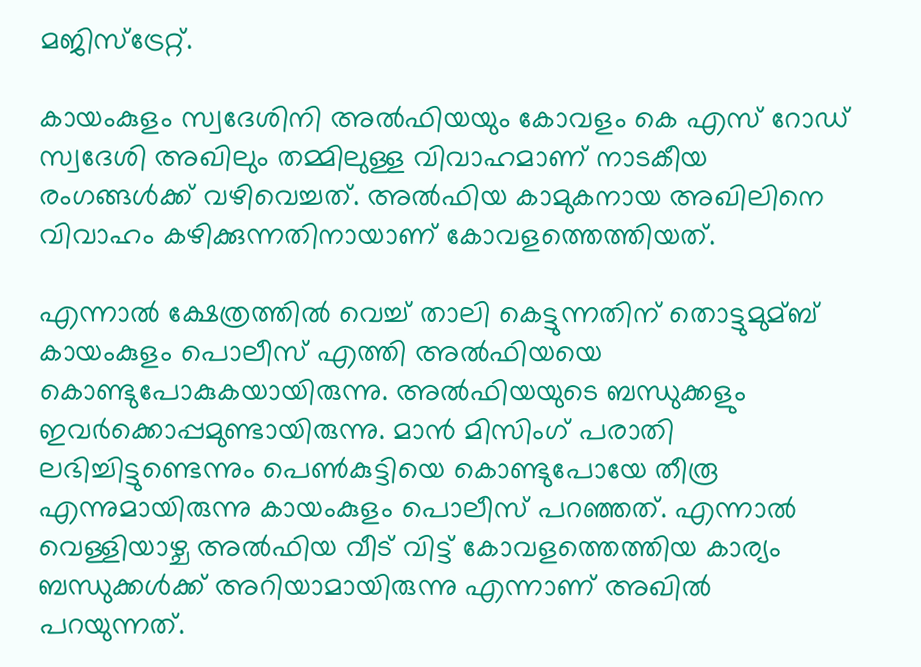മജിസ്‌ട്രേറ്റ്.

കായംകുളം സ്വദേശിനി അല്‍ഫിയയും കോവളം കെ എസ് റോഡ് സ്വദേശി അഖിലും തമ്മിലുള്ള വിവാഹമാണ് നാടകീയ രംഗങ്ങള്‍ക്ക് വഴിവെച്ചത്. അല്‍ഫിയ കാമുകനായ അഖിലിനെ വിവാഹം കഴിക്കുന്നതിനായാണ് കോവളത്തെത്തിയത്.

എന്നാല്‍ ക്ഷേത്രത്തില്‍ വെച്ച്‌ താലി കെട്ടുന്നതിന് തൊട്ടുമുമ്ബ് കായംകുളം പൊലീസ് എത്തി അല്‍ഫിയയെ കൊണ്ടുപോകുകയായിരുന്നു. അല്‍ഫിയയുടെ ബന്ധുക്കളും ഇവര്‍ക്കൊപ്പമുണ്ടായിരുന്നു. മാന്‍ മിസിംഗ് പരാതി ലഭിച്ചിട്ടുണ്ടെന്നും പെണ്‍കുട്ടിയെ കൊണ്ടുപോയേ തീരൂ എന്നുമായിരുന്നു കായംകുളം പൊലീസ് പറഞ്ഞത്. എന്നാല്‍ വെള്ളിയാഴ്ച അല്‍ഫിയ വീട് വിട്ട് കോവളത്തെത്തിയ കാര്യം ബന്ധുക്കള്‍ക്ക് അറിയാമായിരുന്നു എന്നാണ് അഖില്‍ പറയുന്നത്.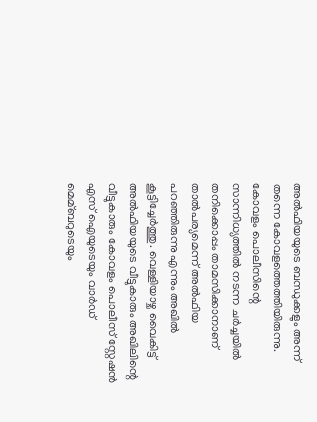അല്‍ഫിയയുടെ ബന്ധുക്കളും അന്ന് തന്നെ കോവളത്തെത്തിയിരുന്നു. കോവളം പൊലീസിന്റെ സാന്നിധ്യത്തില്‍ നടന്ന ചര്‍ച്ചയില്‍ തനിക്കൊപ്പം താമസിക്കാനാണ് താല്‍പര്യമെന്ന് അല്‍ഫിയ പറഞ്ഞിരുന്നു എന്നും അഖില്‍ കൂട്ടിച്ചേര്‍ത്തു. വെള്ളിയാഴ്ച വൈകിട്ട് അല്‍ഫിയയുടെ വീട്ടുകാരും അഖിലിന്റെ വീട്ടുകാരും കോവളം പൊലീസ് സ്റ്റേഷന്‍ എസ് ഐയുടെയും വാര്‍ഡ് മെമ്ബറുടെയും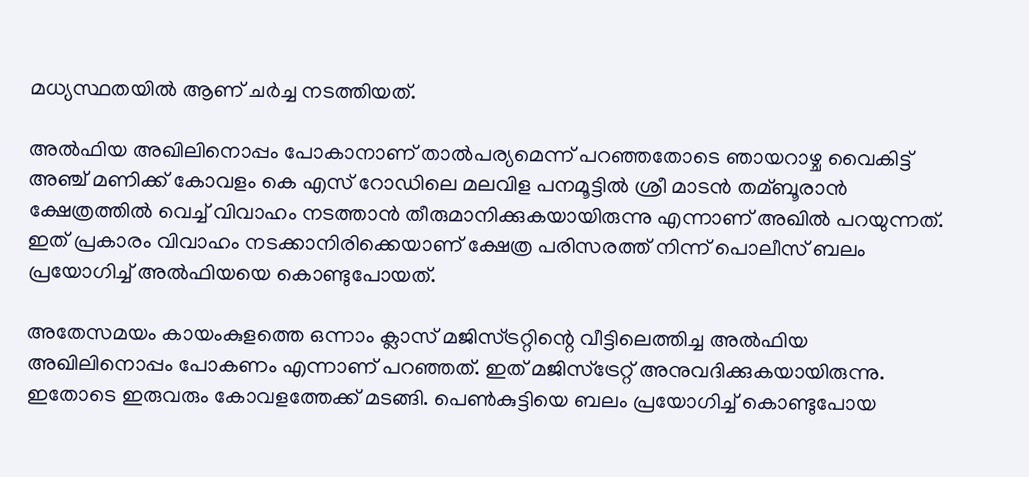മധ്യസ്ഥതയില്‍ ആണ് ചര്‍ച്ച നടത്തിയത്.

അല്‍ഫിയ അഖിലിനൊപ്പം പോകാനാണ് താല്‍പര്യമെന്ന് പറഞ്ഞതോടെ ഞായറാഴ്ച വൈകിട്ട് അഞ്ച് മണിക്ക് കോവളം കെ എസ് റോഡിലെ മലവിള പനമൂട്ടില്‍ ശ്രീ മാടന്‍ തമ്ബൂരാന്‍ ക്ഷേത്രത്തില്‍ വെച്ച്‌ വിവാഹം നടത്താന്‍ തീരുമാനിക്കുകയായിരുന്നു എന്നാണ് അഖില്‍ പറയുന്നത്. ഇത് പ്രകാരം വിവാഹം നടക്കാനിരിക്കെയാണ് ക്ഷേത്ര പരിസരത്ത് നിന്ന് പൊലീസ് ബലം പ്രയോഗിച്ച്‌ അല്‍ഫിയയെ കൊണ്ടുപോയത്.

അതേസമയം കായംകുളത്തെ ഒന്നാം ക്ലാസ് മജിസ്ട്രറ്റിന്റെ വീട്ടിലെത്തിച്ച അല്‍ഫിയ അഖിലിനൊപ്പം പോകണം എന്നാണ് പറഞ്ഞത്. ഇത് മജിസ്‌ട്രേറ്റ് അനുവദിക്കുകയായിരുന്നു. ഇതോടെ ഇരുവരും കോവളത്തേക്ക് മടങ്ങി. പെണ്‍കുട്ടിയെ ബലം പ്രയോഗിച്ച്‌ കൊണ്ടുപോയ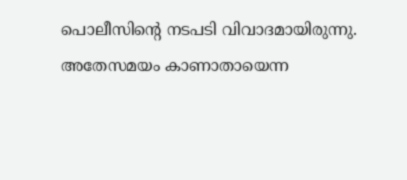പൊലീസിന്റെ നടപടി വിവാദമായിരുന്നു. അതേസമയം കാണാതായെന്ന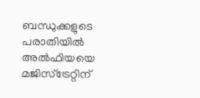ബന്ധുക്കളുടെ പരാതിയില്‍ അല്‍ഫിയയെ മജിസ്‌ട്രേറ്റിന്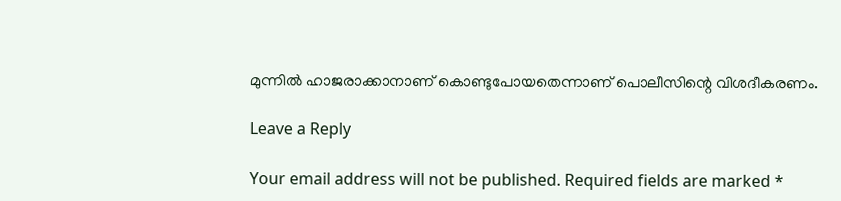മുന്നില്‍ ഹാജരാക്കാനാണ് കൊണ്ടുപോയതെന്നാണ് പൊലീസിന്റെ വിശദീകരണം.

Leave a Reply

Your email address will not be published. Required fields are marked *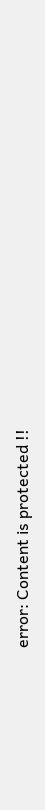error: Content is protected !!